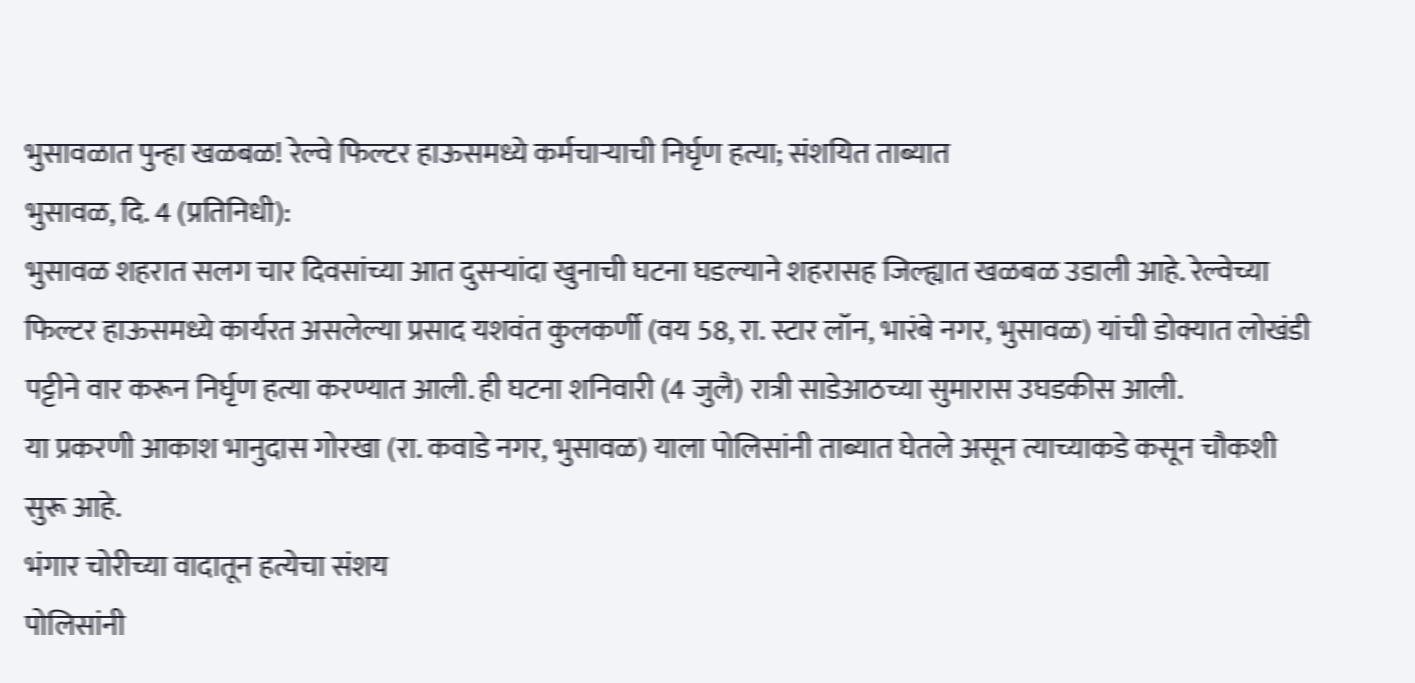भुसावळात पुन्हा खळबळ! रेल्वे फिल्टर हाऊसमध्ये कर्मचाऱ्याची निर्घृण हत्या; संशयित ताब्यात
भुसावळ, दि. 4 (प्रतिनिधी):
भुसावळ शहरात सलग चार दिवसांच्या आत दुसऱ्यांदा खुनाची घटना घडल्याने शहरासह जिल्ह्यात खळबळ उडाली आहे. रेल्वेच्या फिल्टर हाऊसमध्ये कार्यरत असलेल्या प्रसाद यशवंत कुलकर्णी (वय 58, रा. स्टार लॉन, भारंबे नगर, भुसावळ) यांची डोक्यात लोखंडी पट्टीने वार करून निर्घृण हत्या करण्यात आली. ही घटना शनिवारी (4 जुलै) रात्री साडेआठच्या सुमारास उघडकीस आली.
या प्रकरणी आकाश भानुदास गोरखा (रा. कवाडे नगर, भुसावळ) याला पोलिसांनी ताब्यात घेतले असून त्याच्याकडे कसून चौकशी सुरू आहे.
भंगार चोरीच्या वादातून हत्येचा संशय
पोलिसांनी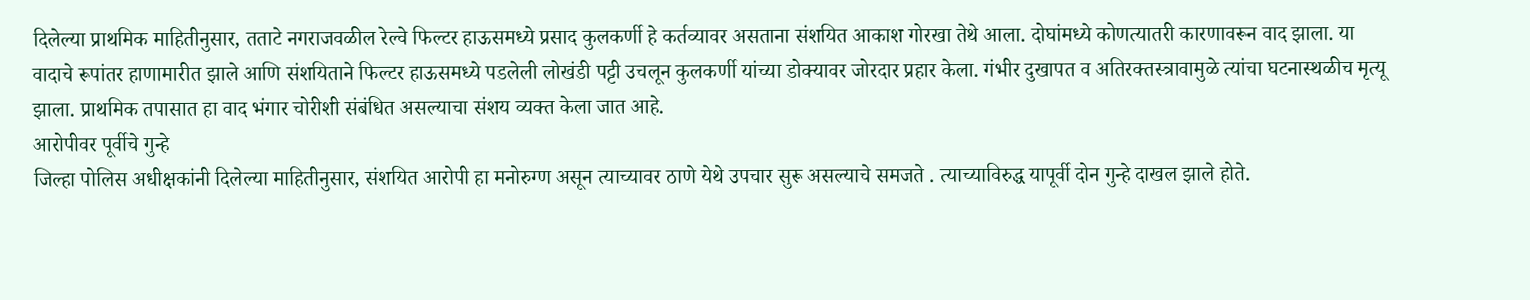दिलेल्या प्राथमिक माहितीनुसार, तताटे नगराजवळील रेल्वे फिल्टर हाऊसमध्ये प्रसाद कुलकर्णी हे कर्तव्यावर असताना संशयित आकाश गोरखा तेथे आला. दोघांमध्ये कोणत्यातरी कारणावरून वाद झाला. या वादाचे रूपांतर हाणामारीत झाले आणि संशयिताने फिल्टर हाऊसमध्ये पडलेली लोखंडी पट्टी उचलून कुलकर्णी यांच्या डोक्यावर जोरदार प्रहार केला. गंभीर दुखापत व अतिरक्तस्त्रावामुळे त्यांचा घटनास्थळीच मृत्यू झाला. प्राथमिक तपासात हा वाद भंगार चोरीशी संबंधित असल्याचा संशय व्यक्त केला जात आहे.
आरोपीवर पूर्वीचे गुन्हे
जिल्हा पोलिस अधीक्षकांनी दिलेल्या माहितीनुसार, संशयित आरोपी हा मनोरुग्ण असून त्याच्यावर ठाणे येथे उपचार सुरू असल्याचे समजते . त्याच्याविरुद्ध यापूर्वी दोन गुन्हे दाखल झाले होते.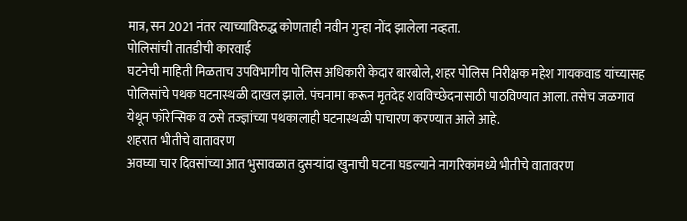मात्र, सन 2021 नंतर त्याच्याविरुद्ध कोणताही नवीन गुन्हा नोंद झालेला नव्हता.
पोलिसांची तातडीची कारवाई
घटनेची माहिती मिळताच उपविभागीय पोलिस अधिकारी केदार बारबोले, शहर पोलिस निरीक्षक महेश गायकवाड यांच्यासह पोलिसांचे पथक घटनास्थळी दाखल झाले. पंचनामा करून मृतदेह शवविच्छेदनासाठी पाठविण्यात आला. तसेच जळगाव येथून फॉरेन्सिक व ठसे तज्ज्ञांच्या पथकालाही घटनास्थळी पाचारण करण्यात आले आहे.
शहरात भीतीचे वातावरण
अवघ्या चार दिवसांच्या आत भुसावळात दुसऱ्यांदा खुनाची घटना घडल्याने नागरिकांमध्ये भीतीचे वातावरण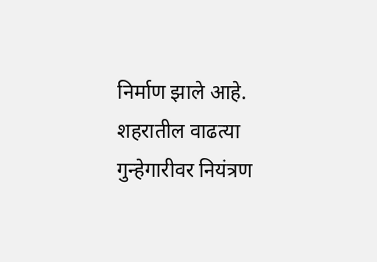निर्माण झाले आहे. शहरातील वाढत्या गुन्हेगारीवर नियंत्रण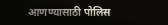आणण्यासाठी पोलिस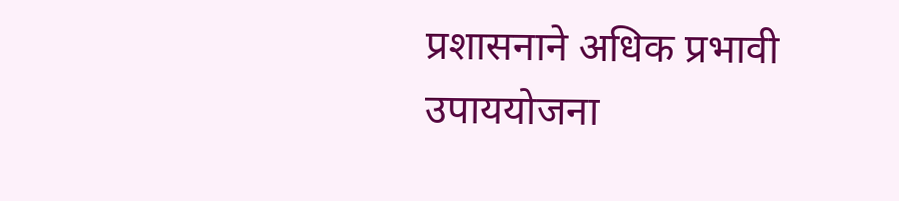प्रशासनाने अधिक प्रभावी उपाययोजना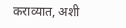कराव्यात, अशी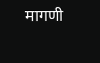मागणी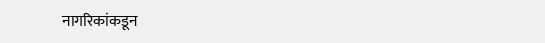नागरिकांकडून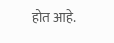होत आहे.